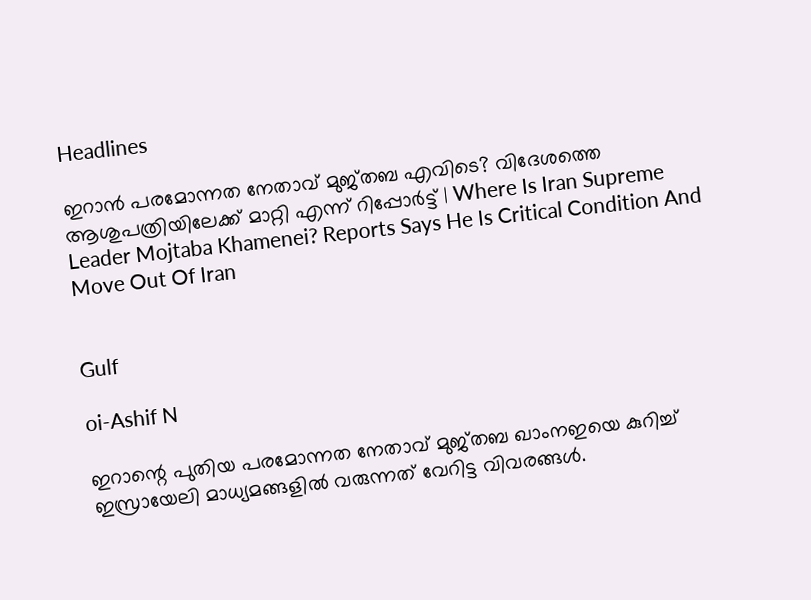Headlines

ഇറാന്‍ പരമോന്നത നേതാവ് മുജ്തബ എവിടെ? വിദേശത്തെ ആശുപത്രിയിലേക്ക് മാറ്റി എന്ന് റിപ്പോര്‍ട്ട് | Where Is Iran Supreme Leader Mojtaba Khamenei? Reports Says He Is Critical Condition And Move Out Of Iran


Gulf

oi-Ashif N

ഇറാന്റെ പുതിയ പരമോന്നത നേതാവ് മുജ്തബ ഖാംനഇയെ കുറിച്ച് ഇസ്രായേലി മാധ്യമങ്ങളില്‍ വരുന്നത് വേറിട്ട വിവരങ്ങള്‍.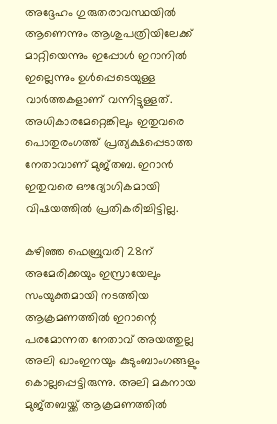അദ്ദേഹം ഗുരുതരാവസ്ഥയില്‍ ആണെന്നും ആശുപത്രിയിലേക്ക് മാറ്റിയെന്നും ഇപ്പോള്‍ ഇറാനില്‍ ഇല്ലെന്നും ഉള്‍പ്പെടെയുള്ള വാര്‍ത്തകളാണ് വന്നിട്ടുള്ളത്. അധികാരമേറ്റെങ്കിലും ഇതുവരെ പൊതുരംഗത്ത് പ്രത്യക്ഷപ്പെടാത്ത നേതാവാണ് മുജ്തബ. ഇറാന്‍ ഇതുവരെ ഔദ്യോഗികമായി വിഷയത്തില്‍ പ്രതികരിച്ചിട്ടില്ല.

കഴിഞ്ഞ ഫെബ്രുവരി 28ന് അമേരിക്കയും ഇസ്രായേലും സംയുക്തമായി നടത്തിയ ആക്രമണത്തില്‍ ഇറാന്റെ പരമോന്നത നേതാവ് അയത്തുല്ല അലി ഖാംഇനയും കുടുംബാംഗങ്ങളും കൊല്ലപ്പെട്ടിരുന്നു. അലി മകനായ മുജ്തബയ്ക്ക് ആക്രമണത്തില്‍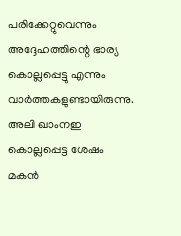പരിക്കേറ്റുവെന്നും അദ്ദേഹത്തിന്റെ ഭാര്യ കൊല്ലപ്പെട്ടു എന്നും വാര്‍ത്തകളുണ്ടായിരുന്നു. അലി ഖാംനഇ കൊല്ലപ്പെട്ട ശേഷം മകന്‍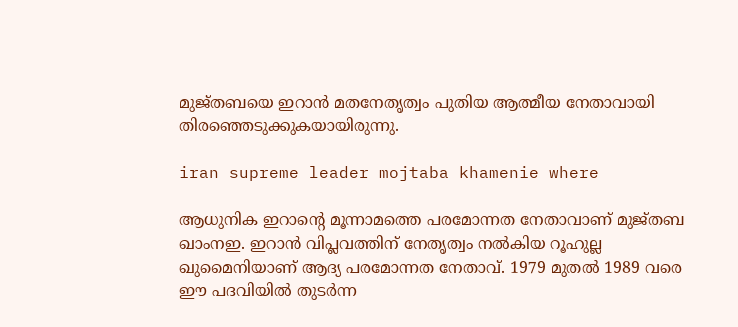മുജ്തബയെ ഇറാന്‍ മതനേതൃത്വം പുതിയ ആത്മീയ നേതാവായി തിരഞ്ഞെടുക്കുകയായിരുന്നു.

iran supreme leader mojtaba khamenie where

ആധുനിക ഇറാന്റെ മൂന്നാമത്തെ പരമോന്നത നേതാവാണ് മുജ്തബ ഖാംനഇ. ഇറാന്‍ വിപ്ലവത്തിന് നേതൃത്വം നല്‍കിയ റൂഹുല്ല ഖുമൈനിയാണ് ആദ്യ പരമോന്നത നേതാവ്. 1979 മുതല്‍ 1989 വരെ ഈ പദവിയില്‍ തുടര്‍ന്ന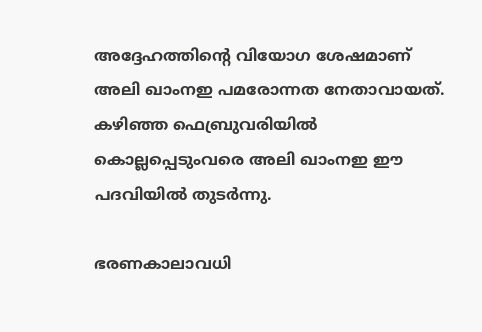അദ്ദേഹത്തിന്റെ വിയോഗ ശേഷമാണ് അലി ഖാംനഇ പമരോന്നത നേതാവായത്. കഴിഞ്ഞ ഫെബ്രുവരിയില്‍ കൊല്ലപ്പെടുംവരെ അലി ഖാംനഇ ഈ പദവിയില്‍ തുടര്‍ന്നു.

ഭരണകാലാവധി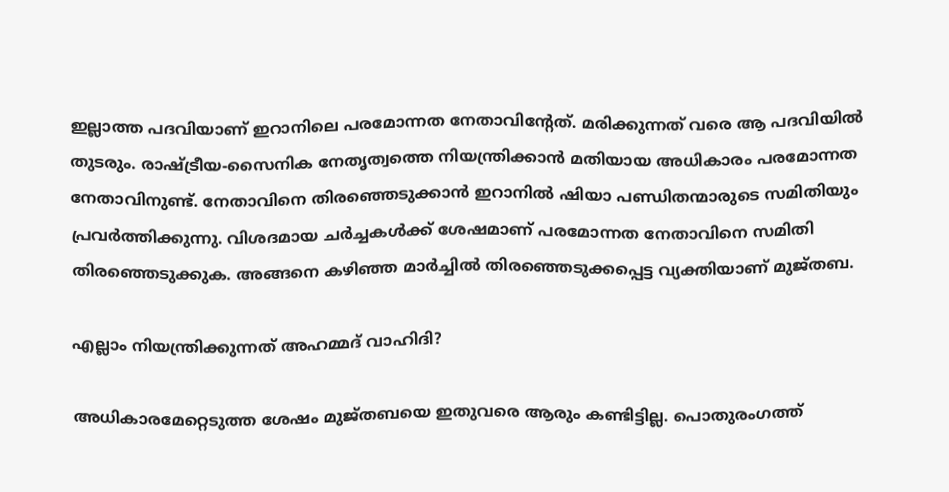ഇല്ലാത്ത പദവിയാണ് ഇറാനിലെ പരമോന്നത നേതാവിന്റേത്. മരിക്കുന്നത് വരെ ആ പദവിയില്‍ തുടരും. രാഷ്ട്രീയ-സൈനിക നേതൃത്വത്തെ നിയന്ത്രിക്കാന്‍ മതിയായ അധികാരം പരമോന്നത നേതാവിനുണ്ട്. നേതാവിനെ തിരഞ്ഞെടുക്കാന്‍ ഇറാനില്‍ ഷിയാ പണ്ഡിതന്മാരുടെ സമിതിയും പ്രവര്‍ത്തിക്കുന്നു. വിശദമായ ചര്‍ച്ചകള്‍ക്ക് ശേഷമാണ് പരമോന്നത നേതാവിനെ സമിതി തിരഞ്ഞെടുക്കുക. അങ്ങനെ കഴിഞ്ഞ മാര്‍ച്ചില്‍ തിരഞ്ഞെടുക്കപ്പെട്ട വ്യക്തിയാണ് മുജ്തബ.

എല്ലാം നിയന്ത്രിക്കുന്നത് അഹമ്മദ് വാഹിദി?

അധികാരമേറ്റെടുത്ത ശേഷം മുജ്തബയെ ഇതുവരെ ആരും കണ്ടിട്ടില്ല. പൊതുരംഗത്ത്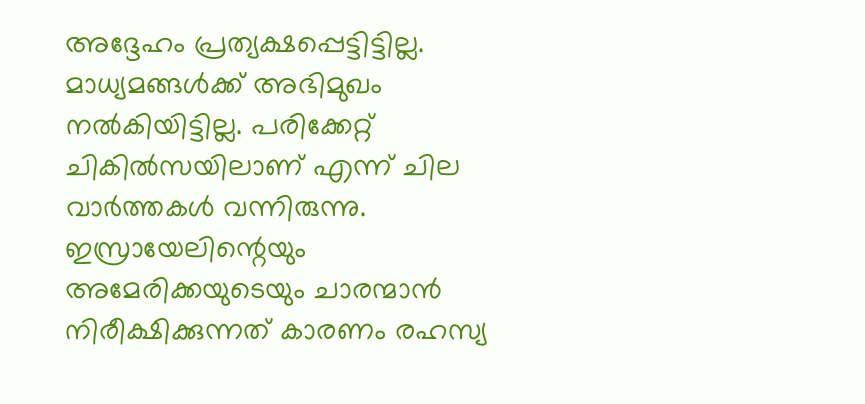അദ്ദേഹം പ്രത്യക്ഷപ്പെട്ടിട്ടില്ല. മാധ്യമങ്ങള്‍ക്ക് അഭിമുഖം നല്‍കിയിട്ടില്ല. പരിക്കേറ്റ് ചികില്‍സയിലാണ് എന്ന് ചില വാര്‍ത്തകള്‍ വന്നിരുന്നു. ഇസ്രായേലിന്റെയും അമേരിക്കയുടെയും ചാരന്മാന്‍ നിരീക്ഷിക്കുന്നത് കാരണം രഹസ്യ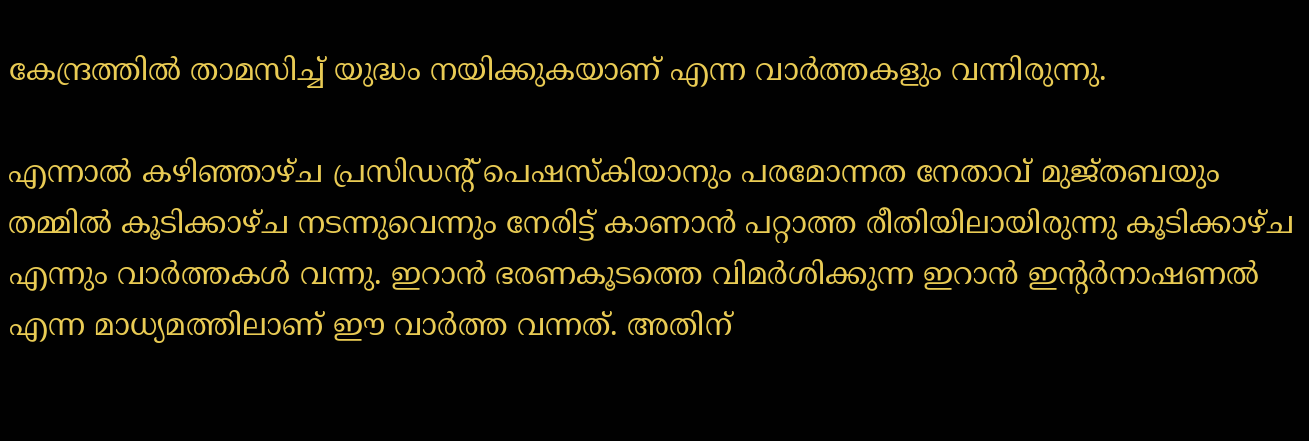കേന്ദ്രത്തില്‍ താമസിച്ച് യുദ്ധം നയിക്കുകയാണ് എന്ന വാര്‍ത്തകളും വന്നിരുന്നു.

എന്നാല്‍ കഴിഞ്ഞാഴ്ച പ്രസിഡന്റ് പെഷസ്‌കിയാനും പരമോന്നത നേതാവ് മുജ്തബയും തമ്മില്‍ കൂടിക്കാഴ്ച നടന്നുവെന്നും നേരിട്ട് കാണാന്‍ പറ്റാത്ത രീതിയിലായിരുന്നു കൂടിക്കാഴ്ച എന്നും വാര്‍ത്തകള്‍ വന്നു. ഇറാന്‍ ഭരണകൂടത്തെ വിമര്‍ശിക്കുന്ന ഇറാന്‍ ഇന്റര്‍നാഷണല്‍ എന്ന മാധ്യമത്തിലാണ് ഈ വാര്‍ത്ത വന്നത്. അതിന്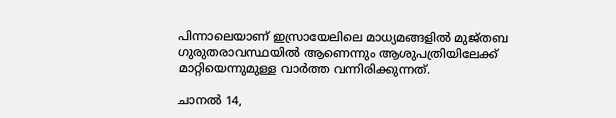പിന്നാലെയാണ് ഇസ്രായേലിലെ മാധ്യമങ്ങളില്‍ മുജ്തബ ഗുരുതരാവസ്ഥയില്‍ ആണെന്നും ആശുപത്രിയിലേക്ക് മാറ്റിയെന്നുമുള്ള വാര്‍ത്ത വന്നിരിക്കുന്നത്.

ചാനല്‍ 14,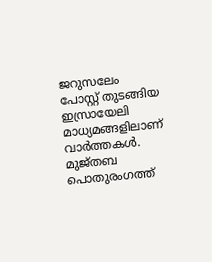ജറുസലേം പോസ്റ്റ് തുടങ്ങിയ ഇസ്രായേലി മാധ്യമങ്ങളിലാണ് വാര്‍ത്തകള്‍. മുജ്തബ പൊതുരംഗത്ത്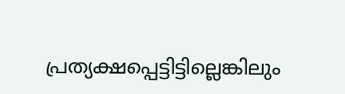പ്രത്യക്ഷപ്പെട്ടിട്ടില്ലെങ്കിലും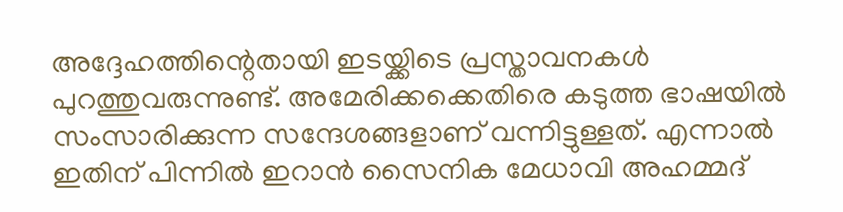അദ്ദേഹത്തിന്റെതായി ഇടയ്ക്കിടെ പ്രസ്താവനകള്‍ പുറത്തുവരുന്നുണ്ട്. അമേരിക്കക്കെതിരെ കടുത്ത ഭാഷയില്‍ സംസാരിക്കുന്ന സന്ദേശങ്ങളാണ് വന്നിട്ടുള്ളത്. എന്നാല്‍ ഇതിന് പിന്നില്‍ ഇറാന്‍ സൈനിക മേധാവി അഹമ്മദ്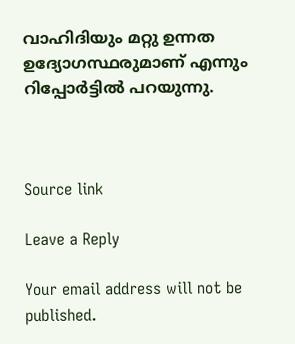വാഹിദിയും മറ്റു ഉന്നത ഉദ്യോഗസ്ഥരുമാണ് എന്നും റിപ്പോര്‍ട്ടില്‍ പറയുന്നു.



Source link

Leave a Reply

Your email address will not be published.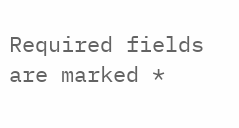Required fields are marked *